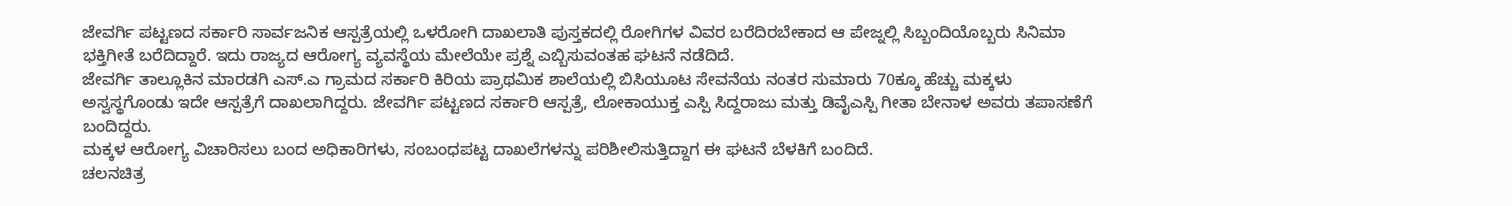ಜೇವರ್ಗಿ ಪಟ್ಟಣದ ಸರ್ಕಾರಿ ಸಾರ್ವಜನಿಕ ಆಸ್ಪತ್ರೆಯಲ್ಲಿ ಒಳರೋಗಿ ದಾಖಲಾತಿ ಪುಸ್ತಕದಲ್ಲಿ ರೋಗಿಗಳ ವಿವರ ಬರೆದಿರಬೇಕಾದ ಆ ಪೇಜ್ನಲ್ಲಿ ಸಿಬ್ಬಂದಿಯೊಬ್ಬರು ಸಿನಿಮಾ ಭಕ್ತಿಗೀತೆ ಬರೆದಿದ್ದಾರೆ. ಇದು ರಾಜ್ಯದ ಆರೋಗ್ಯ ವ್ಯವಸ್ಥೆಯ ಮೇಲೆಯೇ ಪ್ರಶ್ನೆ ಎಬ್ಬಿಸುವಂತಹ ಘಟನೆ ನಡೆದಿದೆ.
ಜೇವರ್ಗಿ ತಾಲ್ಲೂಕಿನ ಮಾರಡಗಿ ಎಸ್.ಎ ಗ್ರಾಮದ ಸರ್ಕಾರಿ ಕಿರಿಯ ಪ್ರಾಥಮಿಕ ಶಾಲೆಯಲ್ಲಿ ಬಿಸಿಯೂಟ ಸೇವನೆಯ ನಂತರ ಸುಮಾರು 70ಕ್ಕೂ ಹೆಚ್ಚು ಮಕ್ಕಳು ಅಸ್ವಸ್ಥಗೊಂಡು ಇದೇ ಆಸ್ಪತ್ರೆಗೆ ದಾಖಲಾಗಿದ್ದರು. ಜೇವರ್ಗಿ ಪಟ್ಟಣದ ಸರ್ಕಾರಿ ಆಸ್ಪತ್ರೆ, ಲೋಕಾಯುಕ್ತ ಎಸ್ಪಿ ಸಿದ್ದರಾಜು ಮತ್ತು ಡಿವೈಎಸ್ಪಿ ಗೀತಾ ಬೇನಾಳ ಅವರು ತಪಾಸಣೆಗೆ ಬಂದಿದ್ದರು.
ಮಕ್ಕಳ ಆರೋಗ್ಯ ವಿಚಾರಿಸಲು ಬಂದ ಅಧಿಕಾರಿಗಳು, ಸಂಬಂಧಪಟ್ಟ ದಾಖಲೆಗಳನ್ನು ಪರಿಶೀಲಿಸುತ್ತಿದ್ದಾಗ ಈ ಘಟನೆ ಬೆಳಕಿಗೆ ಬಂದಿದೆ.
ಚಲನಚಿತ್ರ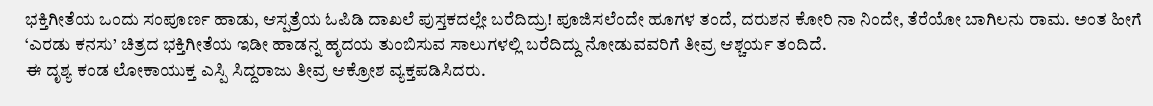ಭಕ್ತಿಗೀತೆಯ ಒಂದು ಸಂಪೂರ್ಣ ಹಾಡು, ಆಸ್ಪತ್ರೆಯ ಓಪಿಡಿ ದಾಖಲೆ ಪುಸ್ತಕದಲ್ಲೇ ಬರೆದಿದ್ರು! ಪೂಜಿಸಲೆಂದೇ ಹೂಗಳ ತಂದೆ, ದರುಶನ ಕೋರಿ ನಾ ನಿಂದೇ, ತೆರೆಯೋ ಬಾಗಿಲನು ರಾಮ. ಅಂತ ಹೀಗೆ ‘ಎರಡು ಕನಸು’ ಚಿತ್ರದ ಭಕ್ತಿಗೀತೆಯ ಇಡೀ ಹಾಡನ್ನ ಹೃದಯ ತುಂಬಿಸುವ ಸಾಲುಗಳಲ್ಲಿ ಬರೆದಿದ್ದು ನೋಡುವವರಿಗೆ ತೀವ್ರ ಆಶ್ಚರ್ಯ ತಂದಿದೆ.
ಈ ದೃಶ್ಯ ಕಂಡ ಲೋಕಾಯುಕ್ತ ಎಸ್ಪಿ ಸಿದ್ದರಾಜು ತೀವ್ರ ಆಕ್ರೋಶ ವ್ಯಕ್ತಪಡಿಸಿದರು.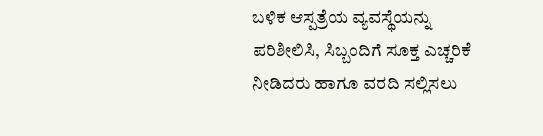ಬಳಿಕ ಆಸ್ಪತ್ರೆಯ ವ್ಯವಸ್ಥೆಯನ್ನು ಪರಿಶೀಲಿಸಿ, ಸಿಬ್ಬಂದಿಗೆ ಸೂಕ್ತ ಎಚ್ಚರಿಕೆ ನೀಡಿದರು ಹಾಗೂ ವರದಿ ಸಲ್ಲಿಸಲು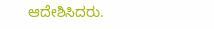ಆದೇಶಿಸಿದರು.